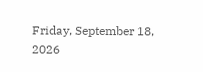Friday, September 18, 2026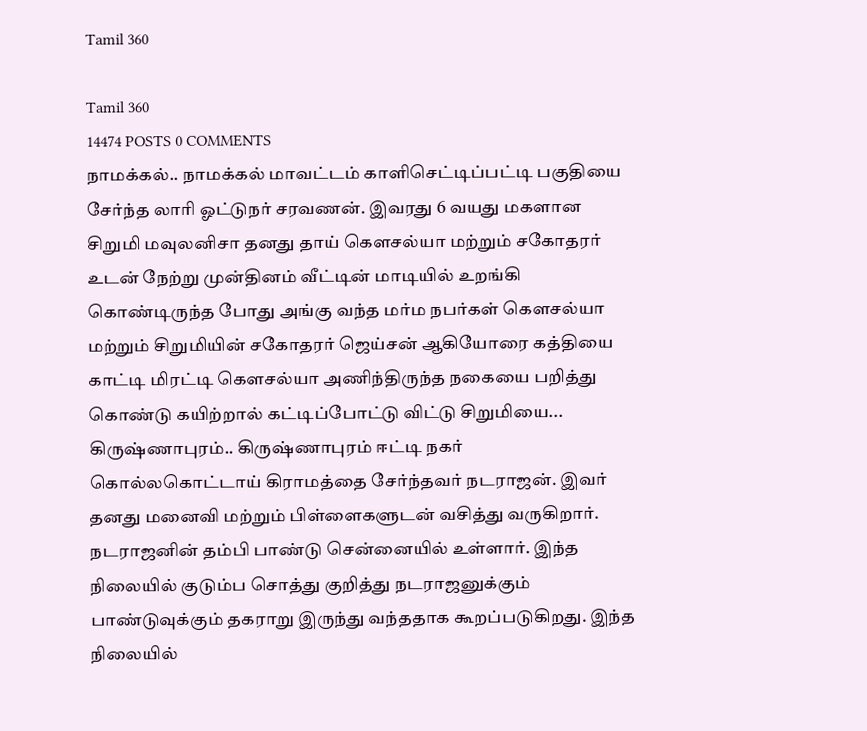Tamil 360

Tamil 360
14474 POSTS 0 COMMENTS
நாமக்கல்.. நாமக்கல் மாவட்டம் காளிசெட்டிப்பட்டி பகுதியை சேர்ந்த லாரி ஓட்டுநர் சரவணன். இவரது 6 வயது மகளான சிறுமி மவுலனிசா தனது தாய் கெளசல்யா மற்றும் சகோதரர் உடன் நேற்று முன்தினம் வீட்டின் மாடியில் உறங்கி கொண்டிருந்த போது அங்கு வந்த மர்ம நபர்கள் கெளசல்யா மற்றும் சிறுமியின் சகோதரர் ஜெய்சன் ஆகியோரை கத்தியை காட்டி மிரட்டி கெளசல்யா அணிந்திருந்த நகையை பறித்து கொண்டு கயிற்றால் கட்டிப்போட்டு விட்டு சிறுமியை...
கிருஷ்ணாபுரம்.. கிருஷ்ணாபுரம் ஈட்டி நகர் கொல்லகொட்டாய் கிராமத்தை சேர்ந்தவர் நடராஜன். இவர் தனது மனைவி மற்றும் பிள்ளைகளுடன் வசித்து வருகிறார். நடராஜனின் தம்பி பாண்டு சென்னையில் உள்ளார். இந்த நிலையில் குடும்ப சொத்து குறித்து நடராஜனுக்கும் பாண்டுவுக்கும் தகராறு இருந்து வந்ததாக கூறப்படுகிறது. இந்த நிலையில்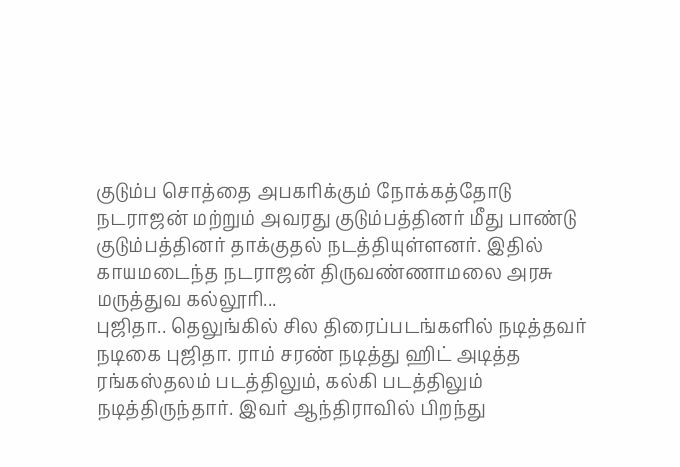குடும்ப சொத்தை அபகரிக்கும் நோக்கத்தோடு நடராஜன் மற்றும் அவரது குடும்பத்தினர் மீது பாண்டு குடும்பத்தினர் தாக்குதல் நடத்தியுள்ளனர். இதில் காயமடைந்த நடராஜன் திருவண்ணாமலை அரசு மருத்துவ கல்லூரி...
புஜிதா.. தெலுங்கில் சில திரைப்படங்களில் நடித்தவர் நடிகை புஜிதா. ராம் சரண் நடித்து ஹிட் அடித்த ரங்கஸ்தலம் படத்திலும், கல்கி படத்திலும் நடித்திருந்தார். இவர் ஆந்திராவில் பிறந்து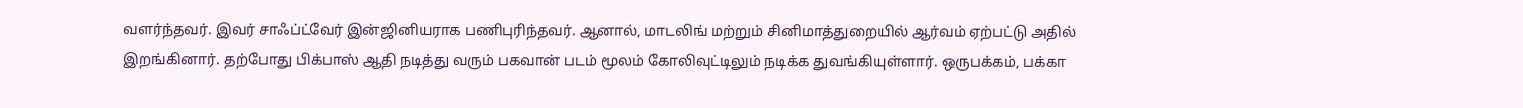வளர்ந்தவர். இவர் சாஃப்ட்வேர் இன்ஜினியராக பணிபுரிந்தவர். ஆனால், மாடலிங் மற்றும் சினிமாத்துறையில் ஆர்வம் ஏற்பட்டு அதில் இறங்கினார். தற்போது பிக்பாஸ் ஆதி நடித்து வரும் பகவான் படம் மூலம் கோலிவுட்டிலும் நடிக்க துவங்கியுள்ளார். ஒருபக்கம், பக்கா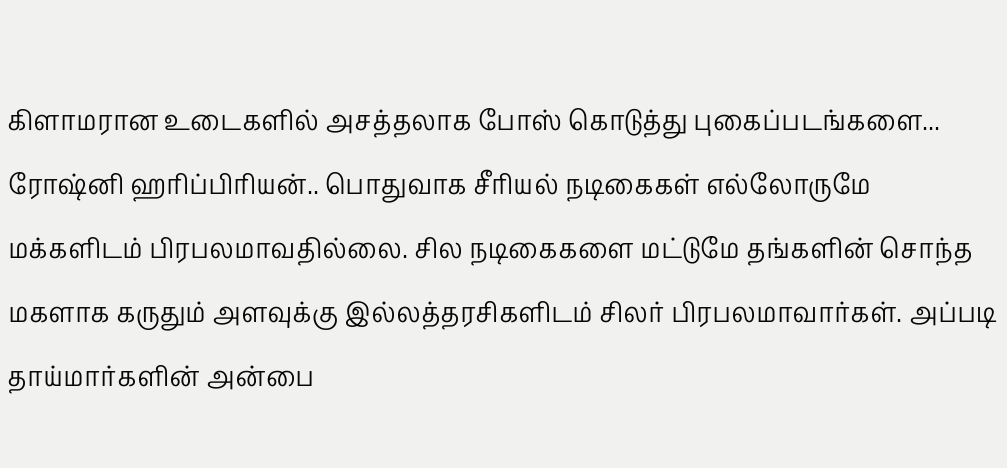கிளாமரான உடைகளில் அசத்தலாக போஸ் கொடுத்து புகைப்படங்களை...
ரோஷ்னி ஹரிப்பிரியன்.. பொதுவாக சீரியல் நடிகைகள் எல்லோருமே மக்களிடம் பிரபலமாவதில்லை. சில நடிகைகளை மட்டுமே தங்களின் சொந்த மகளாக கருதும் அளவுக்கு இல்லத்தரசிகளிடம் சிலர் பிரபலமாவார்கள். அப்படி தாய்மார்களின் அன்பை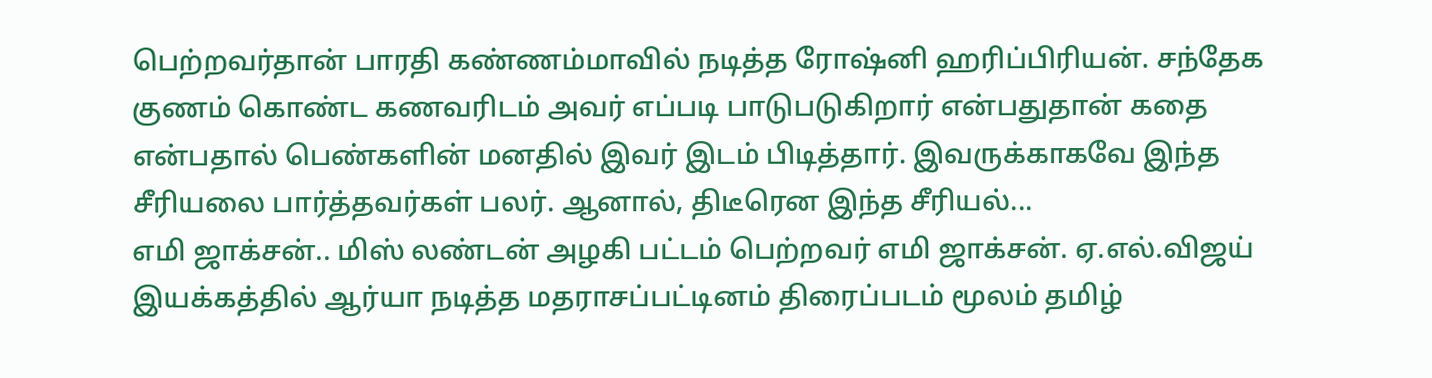பெற்றவர்தான் பாரதி கண்ணம்மாவில் நடித்த ரோஷ்னி ஹரிப்பிரியன். சந்தேக குணம் கொண்ட கணவரிடம் அவர் எப்படி பாடுபடுகிறார் என்பதுதான் கதை என்பதால் பெண்களின் மனதில் இவர் இடம் பிடித்தார். இவருக்காகவே இந்த சீரியலை பார்த்தவர்கள் பலர். ஆனால், திடீரென இந்த சீரியல்...
எமி ஜாக்சன்.. மிஸ் லண்டன் அழகி பட்டம் பெற்றவர் எமி ஜாக்சன். ஏ.எல்.விஜய் இயக்கத்தில் ஆர்யா நடித்த மதராசப்பட்டினம் திரைப்படம் மூலம் தமிழ்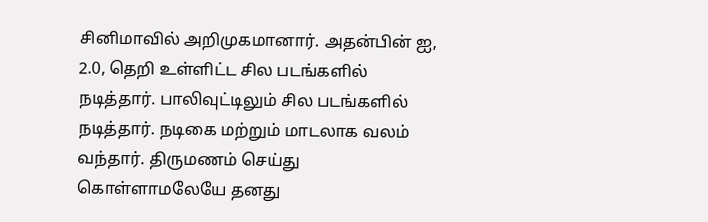சினிமாவில் அறிமுகமானார். அதன்பின் ஐ, 2.0, தெறி உள்ளிட்ட சில படங்களில் நடித்தார். பாலிவுட்டிலும் சில படங்களில் நடித்தார். நடிகை மற்றும் மாடலாக வலம் வந்தார். திருமணம் செய்து கொள்ளாமலேயே தனது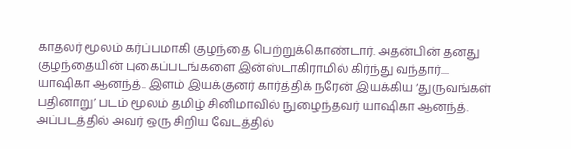காதலர் மூலம் கர்ப்பமாகி குழந்தை பெற்றுக்கொண்டார். அதன்பின் தனது குழந்தையின் புகைப்படங்களை இன்ஸ்டாகிராமில் கிர்ந்து வந்தார்....
யாஷிகா ஆனந்த்.. இளம் இயக்குனர் கார்த்திக் நரேன் இயக்கிய ‘துருவங்கள் பதினாறு’ படம் மூலம் தமிழ் சினிமாவில் நுழைந்தவர் யாஷிகா ஆனந்த். அப்படத்தில் அவர் ஒரு சிறிய வேடத்தில்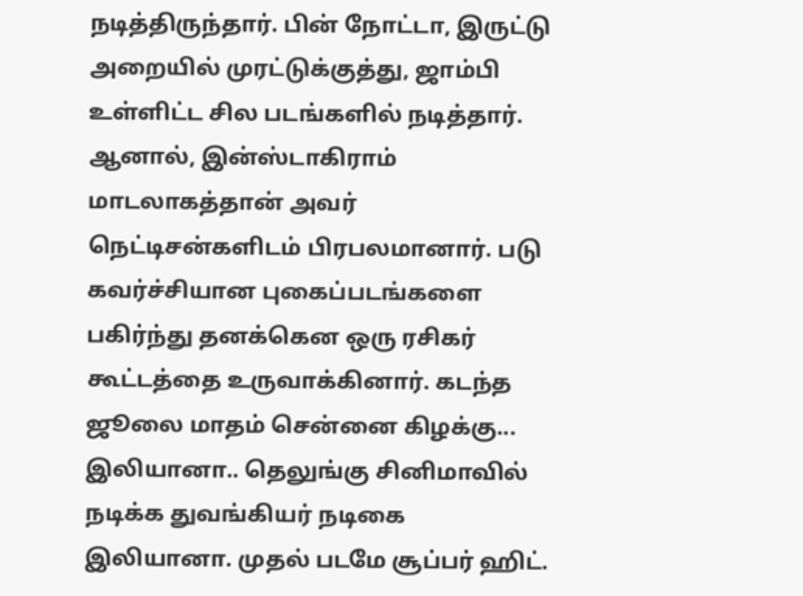நடித்திருந்தார். பின் நோட்டா, இருட்டு அறையில் முரட்டுக்குத்து, ஜாம்பி உள்ளிட்ட சில படங்களில் நடித்தார். ஆனால், இன்ஸ்டாகிராம் மாடலாகத்தான் அவர் நெட்டிசன்களிடம் பிரபலமானார். படு கவர்ச்சியான புகைப்படங்களை பகிர்ந்து தனக்கென ஒரு ரசிகர் கூட்டத்தை உருவாக்கினார். கடந்த ஜூலை மாதம் சென்னை கிழக்கு...
இலியானா.. தெலுங்கு சினிமாவில் நடிக்க துவங்கியர் நடிகை இலியானா. முதல் படமே சூப்பர் ஹிட்.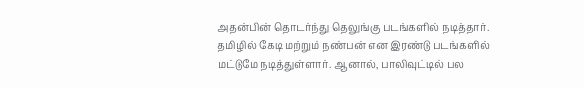அதன்பின் தொடர்ந்து தெலுங்கு படங்களில் நடித்தார். தமிழில் கேடி மற்றும் நண்பன் என இரண்டு படங்களில் மட்டுமே நடித்துள்ளார். ஆனால், பாலிவுட்டில் பல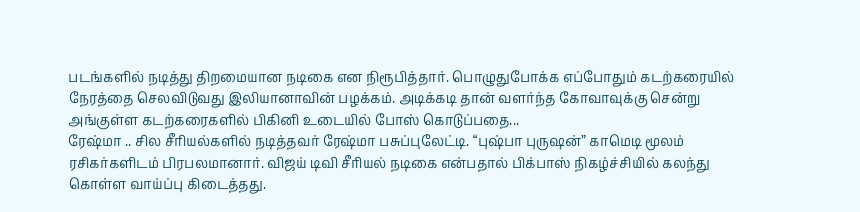படங்களில் நடித்து திறமையான நடிகை என நிரூபித்தார். பொழுதுபோக்க எப்போதும் கடற்கரையில் நேரத்தை செலவிடுவது இலியானாவின் பழக்கம். அடிக்கடி தான் வளர்ந்த கோவாவுக்கு சென்று அங்குள்ள கடற்கரைகளில் பிகினி உடையில் போஸ் கொடுப்பதை...
ரேஷ்மா .. சில சீரியல்களில் நடித்தவர் ரேஷ்மா பசுப்புலேட்டி. “புஷ்பா புருஷன்” காமெடி மூலம் ரசிகர்களிடம் பிரபலமானார். விஜய் டிவி சீரியல் நடிகை என்பதால் பிக்பாஸ் நிகழ்ச்சியில் கலந்து கொள்ள வாய்ப்பு கிடைத்தது.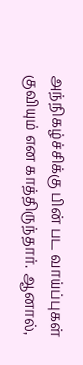அந்நிகழ்ச்சிக்கு பின் பட வாய்ப்புகள் குவியும் என காத்திருந்தார். ஆனால்,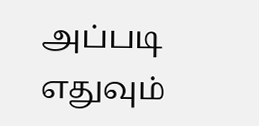அப்படி எதுவும்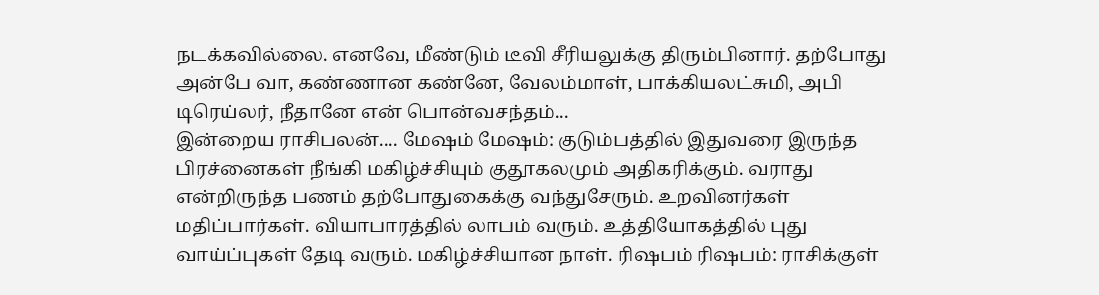நடக்கவில்லை. எனவே, மீண்டும் டீவி சீரியலுக்கு திரும்பினார். தற்போது அன்பே வா, கண்ணான கண்னே, வேலம்மாள், பாக்கியலட்சுமி, அபி டிரெய்லர், நீதானே என் பொன்வசந்தம்...
இன்றைய ராசிபலன்.... மேஷம் மேஷம்: குடும்பத்தில் இதுவரை இருந்த பிரச்னைகள் நீங்கி மகிழ்ச்சியும் குதூகலமும் அதிகரிக்கும். வராது என்றிருந்த பணம் தற்போதுகைக்கு வந்துசேரும். உறவினர்கள் மதிப்பார்கள். வியாபாரத்தில் லாபம் வரும். உத்தியோகத்தில் புது வாய்ப்புகள் தேடி வரும். மகிழ்ச்சியான நாள். ரிஷபம் ரிஷபம்: ராசிக்குள்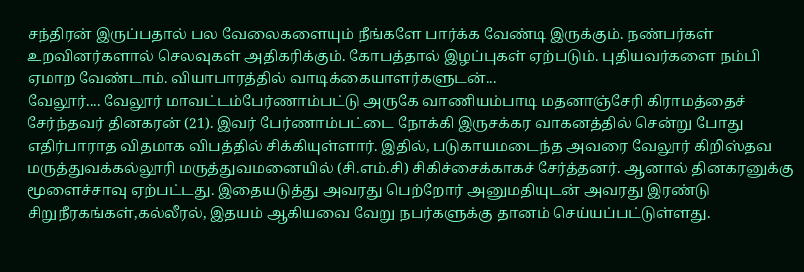சந்திரன் இருப்பதால் பல வேலைகளையும் நீங்களே பார்க்க வேண்டி இருக்கும். நண்பர்கள் உறவினர்களால் செலவுகள் அதிகரிக்கும். கோபத்தால் இழப்புகள் ஏற்படும். புதியவர்களை நம்பி ஏமாற வேண்டாம். வியாபாரத்தில் வாடிக்கையாளர்களுடன்...
வேலூர்.... வேலூர் மாவட்டம்பேர்ணாம்பட்டு அருகே வாணியம்பாடி மதனாஞ்சேரி கிராமத்தைச் சேர்ந்தவர் தினகரன் (21). இவர் பேர்ணாம்பட்டை நோக்கி இருசக்கர வாகனத்தில் சென்று போது எதிர்பாராத விதமாக விபத்தில் சிக்கியுள்ளார். இதில், படுகாயமடைந்த அவரை வேலூர் கிறிஸ்தவ மருத்துவக்கல்லூரி மருத்துவமனையில் (சி.எம்.சி) சிகிச்சைக்காகச் சேர்த்தனர். ஆனால் தினகரனுக்கு மூளைச்சாவு ஏற்பட்டது. இதையடுத்து அவரது பெற்றோர் அனுமதியுடன் அவரது இரண்டு சிறுநீரகங்கள்,கல்லீரல், இதயம் ஆகியவை வேறு நபர்களுக்கு தானம் செய்யப்பட்டுள்ளது.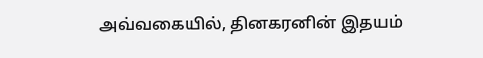அவ்வகையில், தினகரனின் இதயம்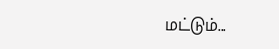மட்டும்...